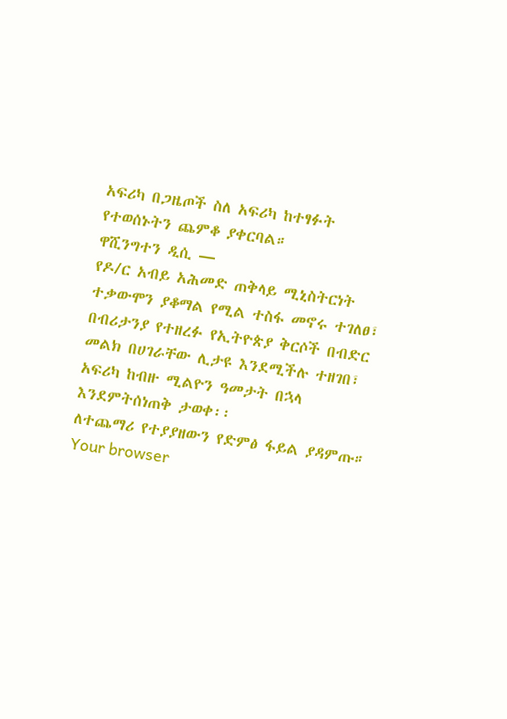አፍሪካ በጋዜጦች ስለ አፍሪካ ከተፃፉት የተወሰኑትን ጨምቆ ያቀርባል።
ዋሺንግተን ዲሲ —
የዶ/ር አብይ አሕመድ ጠቅላይ ሚኒስትርነት ተቃውሞን ያቆማል የሚል ተስፋ መኖሩ ተገለፀ፣ በብሪታንያ የተዘረፉ የኢትዮጵያ ቅርሶች በብድር መልክ በሀገራቸው ሊታዩ እንደሚችሉ ተዘገበ፣ አፍሪካ ከብዙ ሚልዮን ዓመታት በኋላ እንደምትሰነጠቅ ታወቀ፡፡
ለተጨማሪ የተያያዘውን የድምፅ ፋይል ያዳምጡ።
Your browser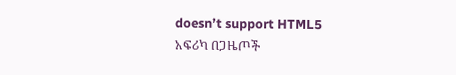doesn’t support HTML5
አፍሪካ በጋዜጦች